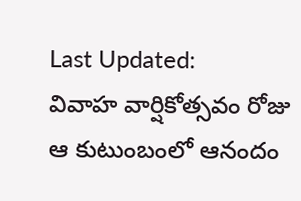Last Updated:
వివాహ వార్షికోత్సవం రోజు ఆ కుటుంబంలో ఆనందం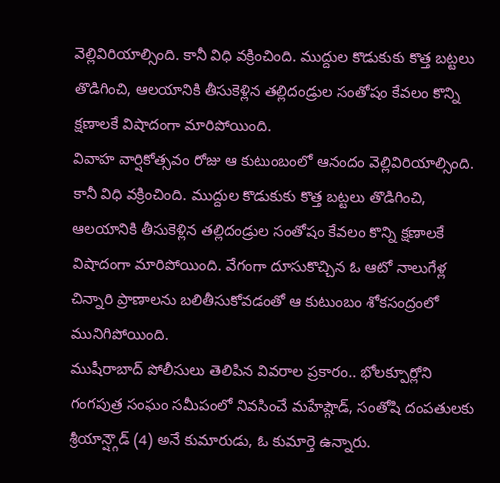వెల్లివిరియాల్సింది. కానీ విధి వక్రించింది. ముద్దుల కొడుకుకు కొత్త బట్టలు తొడిగించి, ఆలయానికి తీసుకెళ్లిన తల్లిదండ్రుల సంతోషం కేవలం కొన్ని క్షణాలకే విషాదంగా మారిపోయింది.
వివాహ వార్షికోత్సవం రోజు ఆ కుటుంబంలో ఆనందం వెల్లివిరియాల్సింది. కానీ విధి వక్రించింది. ముద్దుల కొడుకుకు కొత్త బట్టలు తొడిగించి, ఆలయానికి తీసుకెళ్లిన తల్లిదండ్రుల సంతోషం కేవలం కొన్ని క్షణాలకే విషాదంగా మారిపోయింది. వేగంగా దూసుకొచ్చిన ఓ ఆటో నాలుగేళ్ల చిన్నారి ప్రాణాలను బలితీసుకోవడంతో ఆ కుటుంబం శోకసంద్రంలో మునిగిపోయింది.
ముషీరాబాద్ పోలీసులు తెలిపిన వివరాల ప్రకారం.. భోలక్పూర్లోని గంగపుత్ర సంఘం సమీపంలో నివసించే మహేష్గౌడ్, సంతోషి దంపతులకు శ్రీయాన్ష్గౌడ్ (4) అనే కుమారుడు, ఓ కుమార్తె ఉన్నారు.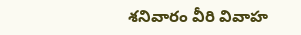శనివారం వీరి వివాహ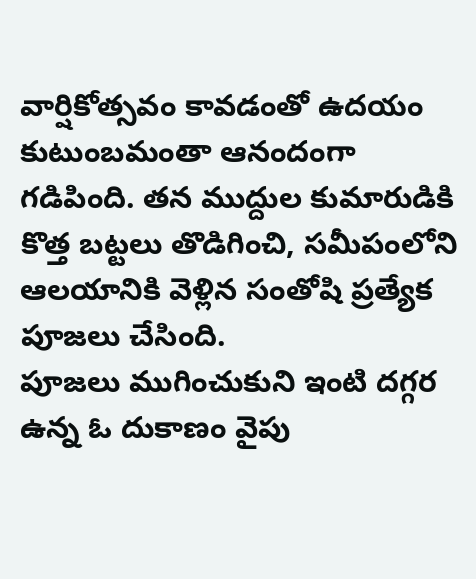వార్షికోత్సవం కావడంతో ఉదయం కుటుంబమంతా ఆనందంగా గడిపింది. తన ముద్దుల కుమారుడికి కొత్త బట్టలు తొడిగించి, సమీపంలోని ఆలయానికి వెళ్లిన సంతోషి ప్రత్యేక పూజలు చేసింది.
పూజలు ముగించుకుని ఇంటి దగ్గర ఉన్న ఓ దుకాణం వైపు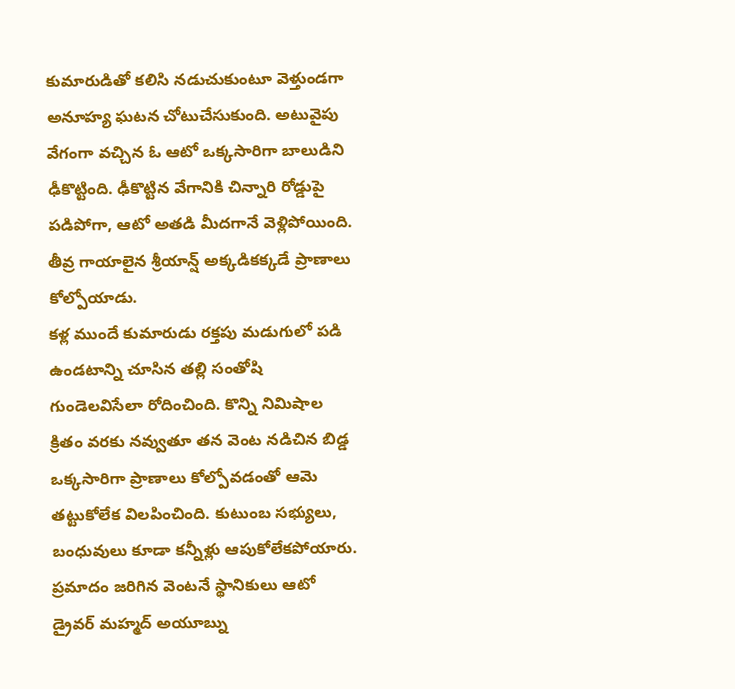కుమారుడితో కలిసి నడుచుకుంటూ వెళ్తుండగా అనూహ్య ఘటన చోటుచేసుకుంది. అటువైపు వేగంగా వచ్చిన ఓ ఆటో ఒక్కసారిగా బాలుడిని ఢీకొట్టింది. ఢీకొట్టిన వేగానికి చిన్నారి రోడ్డుపై పడిపోగా, ఆటో అతడి మీదగానే వెళ్లిపోయింది. తీవ్ర గాయాలైన శ్రీయాన్ష్ అక్కడికక్కడే ప్రాణాలు కోల్పోయాడు.
కళ్ల ముందే కుమారుడు రక్తపు మడుగులో పడి ఉండటాన్ని చూసిన తల్లి సంతోషి గుండెలవిసేలా రోదించింది. కొన్ని నిమిషాల క్రితం వరకు నవ్వుతూ తన వెంట నడిచిన బిడ్డ ఒక్కసారిగా ప్రాణాలు కోల్పోవడంతో ఆమె తట్టుకోలేక విలపించింది. కుటుంబ సభ్యులు, బంధువులు కూడా కన్నీళ్లు ఆపుకోలేకపోయారు.
ప్రమాదం జరిగిన వెంటనే స్థానికులు ఆటో డ్రైవర్ మహ్మద్ అయూబ్ను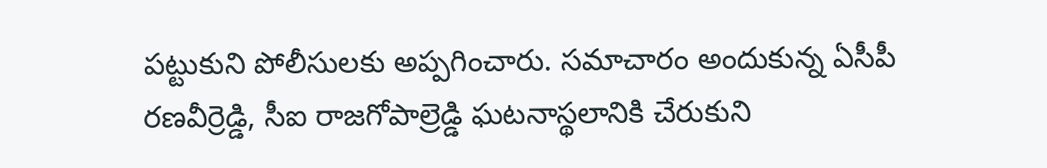పట్టుకుని పోలీసులకు అప్పగించారు. సమాచారం అందుకున్న ఏసీపీ రణవీర్రెడ్డి, సీఐ రాజగోపాల్రెడ్డి ఘటనాస్థలానికి చేరుకుని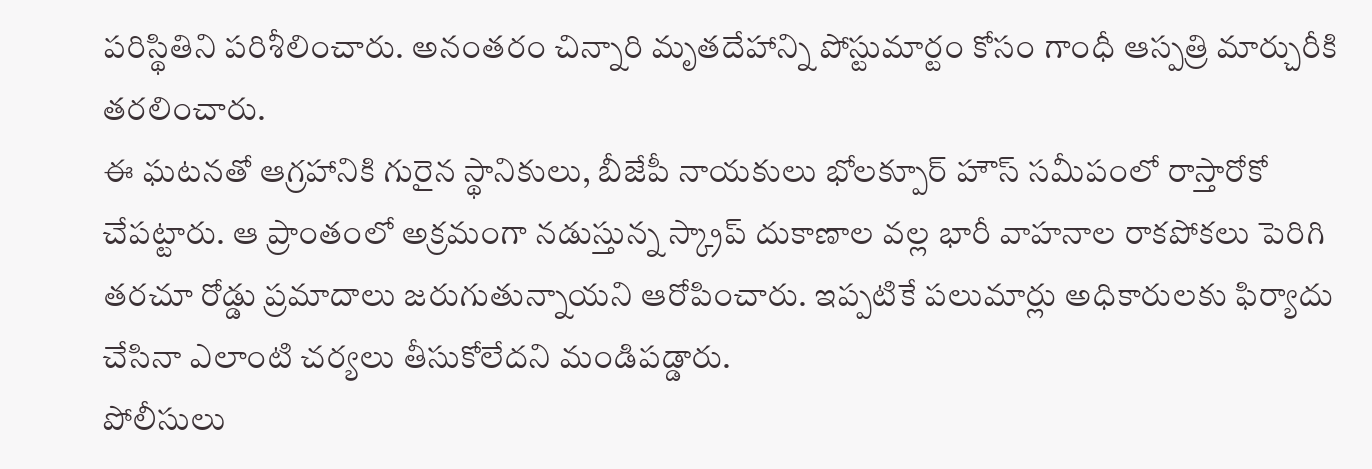పరిస్థితిని పరిశీలించారు. అనంతరం చిన్నారి మృతదేహాన్ని పోస్టుమార్టం కోసం గాంధీ ఆస్పత్రి మార్చురీకి తరలించారు.
ఈ ఘటనతో ఆగ్రహానికి గురైన స్థానికులు, బీజేపీ నాయకులు భోలక్పూర్ హౌస్ సమీపంలో రాస్తారోకో చేపట్టారు. ఆ ప్రాంతంలో అక్రమంగా నడుస్తున్న స్క్రాప్ దుకాణాల వల్ల భారీ వాహనాల రాకపోకలు పెరిగి తరచూ రోడ్డు ప్రమాదాలు జరుగుతున్నాయని ఆరోపించారు. ఇప్పటికే పలుమార్లు అధికారులకు ఫిర్యాదు చేసినా ఎలాంటి చర్యలు తీసుకోలేదని మండిపడ్డారు.
పోలీసులు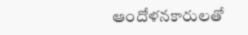ఆందోళనకారులతో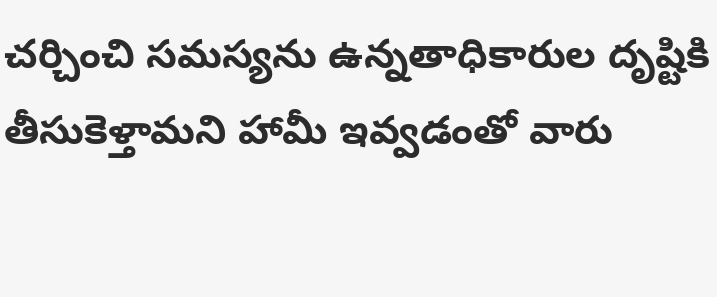చర్చించి సమస్యను ఉన్నతాధికారుల దృష్టికి తీసుకెళ్తామని హామీ ఇవ్వడంతో వారు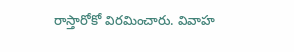రాస్తారోకో విరమించారు. వివాహ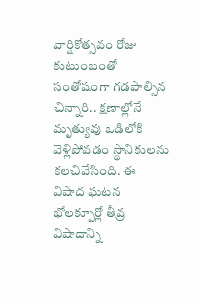వార్షికోత్సవం రోజు కుటుంబంతో సంతోషంగా గడపాల్సిన చిన్నారి.. క్షణాల్లోనే మృత్యువు ఒడిలోకి వెళ్లిపోవడం స్థానికులను కలచివేసింది. ఈ విషాద ఘటన భోలక్పూర్లో తీవ్ర విషాదాన్ని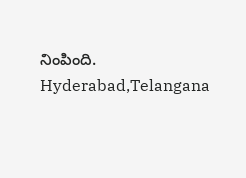నింపింది.
Hyderabad,Telangana